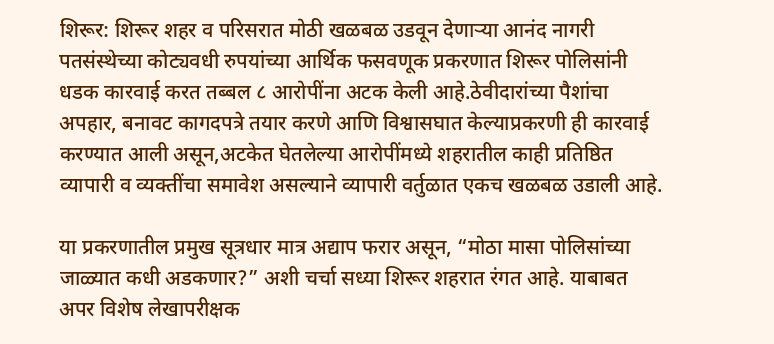शिरूर: शिरूर शहर व परिसरात मोठी खळबळ उडवून देणाऱ्या आनंद नागरी पतसंस्थेच्या कोट्यवधी रुपयांच्या आर्थिक फसवणूक प्रकरणात शिरूर पोलिसांनी धडक कारवाई करत तब्बल ८ आरोपींना अटक केली आहे.ठेवीदारांच्या पैशांचा अपहार, बनावट कागदपत्रे तयार करणे आणि विश्वासघात केल्याप्रकरणी ही कारवाई करण्यात आली असून,अटकेत घेतलेल्या आरोपींमध्ये शहरातील काही प्रतिष्ठित व्यापारी व व्यक्तींचा समावेश असल्याने व्यापारी वर्तुळात एकच खळबळ उडाली आहे.

या प्रकरणातील प्रमुख सूत्रधार मात्र अद्याप फरार असून, “मोठा मासा पोलिसांच्या जाळ्यात कधी अडकणार?” अशी चर्चा सध्या शिरूर शहरात रंगत आहे. याबाबत अपर विशेष लेखापरीक्षक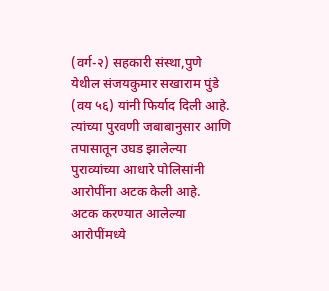(वर्ग-२) सहकारी संस्था,पुणे येथील संजयकुमार सखाराम पुंडे (वय ५६) यांनी फिर्याद दिली आहे. त्यांच्या पुरवणी जबाबानुसार आणि तपासातून उघड झालेल्या पुराव्यांच्या आधारे पोलिसांनी आरोपींना अटक केली आहे.
अटक करण्यात आलेल्या आरोपींमध्ये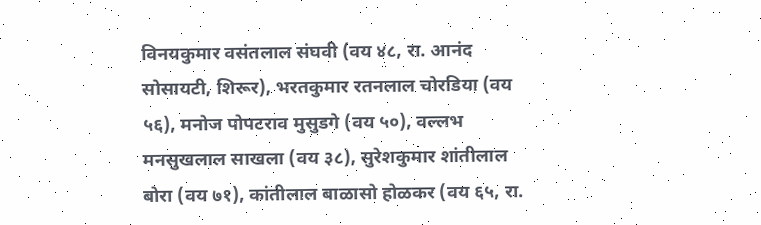विनयकुमार वसंतलाल संघवी (वय ४८, रा. आनंद सोसायटी, शिरूर), भरतकुमार रतनलाल चोरडिया (वय ५६), मनोज पोपटराव मुसुडगे (वय ५०), वल्लभ मनसुखलाल साखला (वय ३८), सुरेशकुमार शांतीलाल बोरा (वय ७१), कांतीलाल बाळासो होळकर (वय ६५, रा.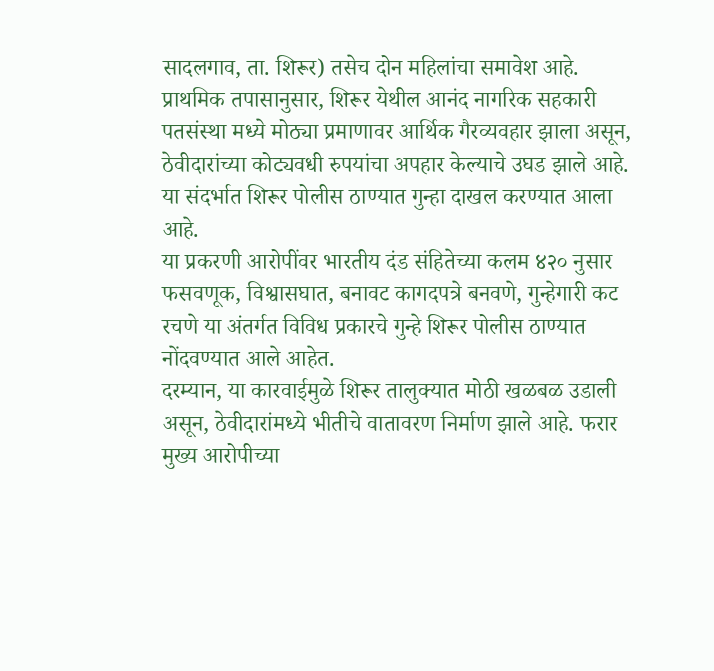सादलगाव, ता. शिरूर) तसेच दोन महिलांचा समावेश आहे.
प्राथमिक तपासानुसार, शिरूर येथील आनंद नागरिक सहकारी पतसंस्था मध्ये मोठ्या प्रमाणावर आर्थिक गैरव्यवहार झाला असून, ठेवीदारांच्या कोट्यवधी रुपयांचा अपहार केल्याचे उघड झाले आहे. या संदर्भात शिरूर पोलीस ठाण्यात गुन्हा दाखल करण्यात आला आहे.
या प्रकरणी आरोपींवर भारतीय दंड संहितेच्या कलम ४२० नुसार फसवणूक, विश्वासघात, बनावट कागदपत्रे बनवणे, गुन्हेगारी कट रचणे या अंतर्गत विविध प्रकारचे गुन्हे शिरूर पोलीस ठाण्यात नोंदवण्यात आले आहेत.
दरम्यान, या कारवाईमुळे शिरूर तालुक्यात मोठी खळबळ उडाली असून, ठेवीदारांमध्ये भीतीचे वातावरण निर्माण झाले आहे. फरार मुख्य आरोपीच्या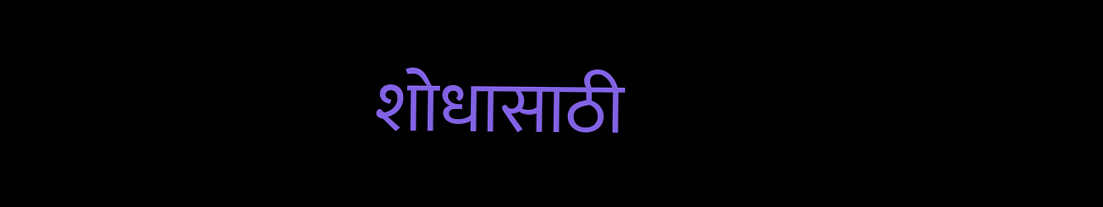शोधासाठी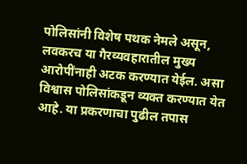पोलिसांनी विशेष पथक नेमले असून, लवकरच या गैरव्यवहारातील मुख्य आरोपींनाही अटक करण्यात येईल. असा विश्वास पोलिसांकडून व्यक्त करण्यात येत आहे. या प्रकरणाचा पुढील तपास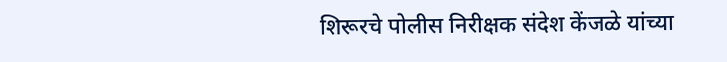शिरूरचे पोलीस निरीक्षक संदेश केंजळे यांच्या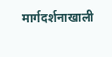मार्गदर्शनाखाली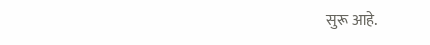सुरू आहे.